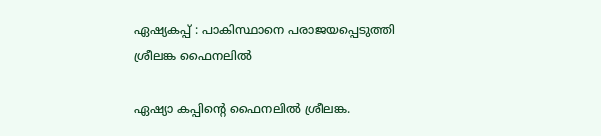ഏഷ്യകപ്പ് : പാകിസ്ഥാനെ പരാജയപ്പെടുത്തി ശ്രീലങ്ക ഫൈനലിൽ

ഏഷ്യാ കപ്പിന്റെ ഫൈനലിൽ ശ്രീലങ്ക.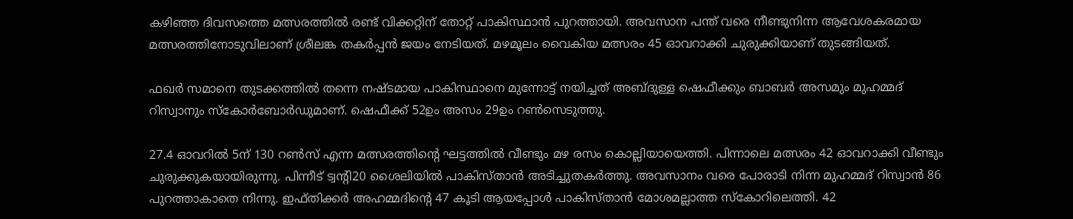കഴിഞ്ഞ ദിവസത്തെ മത്സരത്തിൽ രണ്ട് വിക്കറ്റിന് തോറ്റ് പാകിസ്ഥാൻ പുറത്തായി. അവസാന പന്ത് വരെ നീണ്ടുനിന്ന ആവേശകരമായ മത്സരത്തിനോടുവിലാണ് ശ്രീലങ്ക തകർപ്പൻ ജയം നേടിയത്. മഴമൂലം വൈകിയ മത്സരം 45 ഓവറാക്കി ചുരുക്കിയാണ് തുടങ്ങിയത്.

ഫഖർ സമാനെ തുടക്കത്തിൽ തന്നെ നഷ്ടമായ പാകിസ്ഥാനെ മുന്നോട്ട് നയിച്ചത്‌ അബ്ദുള്ള ഷെഫീക്കും ബാബർ അസമും മുഹമ്മദ് റിസ്വാനും സ്കോർബോർഡുമാണ്. ഷെഫീക്ക് 52ഉം അസം 29ഉം റൺസെടുത്തു.

27.4 ഓവറിൽ 5ന് 130 റൺസ്‌ എന്ന മത്സരത്തിന്റെ ഘട്ടത്തിൽ വീണ്ടും മഴ രസം കൊല്ലിയായെത്തി. പിന്നാലെ മത്സരം 42 ഓവറാക്കി വീണ്ടും ചുരുക്കുകയായിരുന്നു. പിന്നീട് ട്വന്റി20 ശൈലിയിൽ പാകിസ്താൻ അടിച്ചുതകർത്തു. അവസാനം വരെ പോരാടി നിന്ന മുഹമ്മദ് റിസ്വാൻ 86 പുറത്താകാതെ നിന്നു. ഇഫ്തിക്കർ അഹമ്മദിന്റെ 47 കൂടി ആയപ്പോൾ പാകിസ്താൻ മോശമല്ലാത്ത സ്കോറിലെത്തി. 42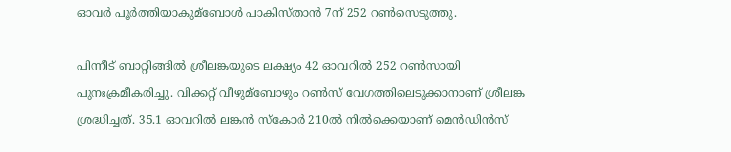ഓവർ പൂർത്തിയാകുമ്ബോൾ പാകിസ്താൻ 7ന് 252 റൺസെടുത്തു.

പിന്നീട് ബാറ്റിങ്ങിൽ ശ്രീലങ്കയുടെ ലക്ഷ്യം 42 ഓവറിൽ 252 റൺസായി പുനഃക്രമീകരിച്ചു. വിക്കറ്റ് വീഴുമ്ബോഴും റൺസ്‌ വേഗത്തിലെടുക്കാനാണ് ശ്രീലങ്ക ശ്രദ്ധിച്ചത്. 35.1 ഓവറിൽ ലങ്കൻ സ്കോർ 210ൽ നിൽക്കെയാണ് മെൻഡിൻസ്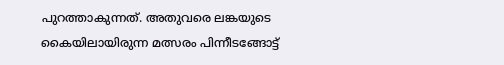പുറത്താകുന്നത്. അതുവരെ ലങ്കയുടെ കൈയിലായിരുന്ന മത്സരം പിന്നീടങ്ങോട്ട്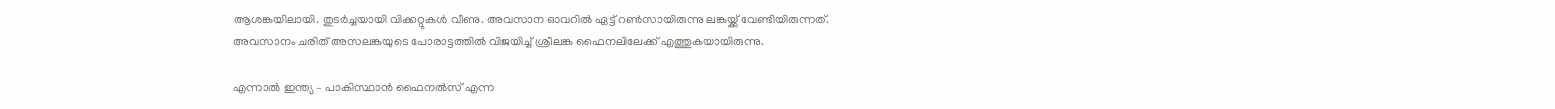ആശങ്കയിലായി. തുടർച്ചയായി വിക്കറ്റുകൾ വീണു. അവസാന ഓവറിൽ ഏട്ട് റൺസായിരുന്നു ലങ്കയ്ക്ക് വേണ്ടിയിരുന്നത്. അവസാനം ചരിത് അസലങ്കയുടെ പോരാട്ടത്തിൽ വിജയിച്ച് ശ്രീലങ്ക ഫൈനലിലേക്ക് എത്തുകയായിരുന്നു.

എന്നാൽ ഇന്ത്യ – പാകിസ്ഥാൻ ഫൈനൽസ് എന്ന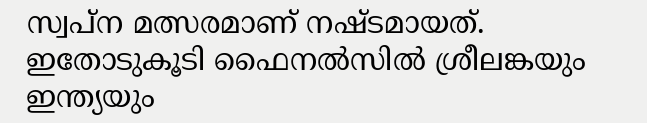സ്വപ്ന മത്സരമാണ് നഷ്ടമായത്. ഇതോടുകൂടി ഫൈനൽസിൽ ശ്രീലങ്കയും ഇന്ത്യയും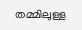തമ്മിലുള്ള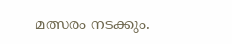മത്സരം നടക്കും.